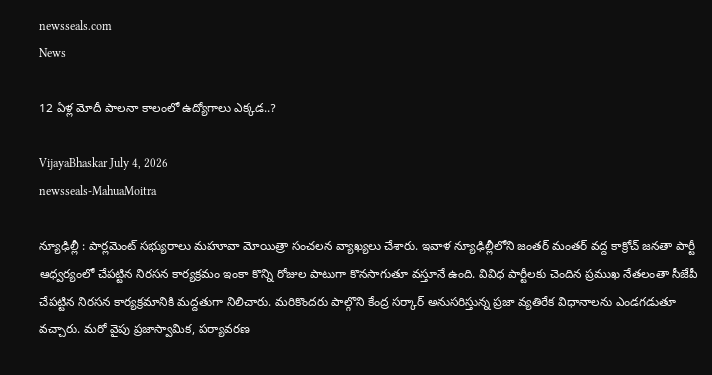newsseals.com
News

12 ఏళ్ల మోదీ పాల‌నా కాలంలో ఉద్యోగాలు ఎక్క‌డ‌..?

VijayaBhaskar July 4, 2026
newsseals-MahuaMoitra

న్యూఢిల్లీ : పార్ల‌మెంట్ స‌భ్యురాలు మ‌హూవా మోయిత్రా సంచ‌ల‌న వ్యాఖ్య‌లు చేశారు. ఇవాళ న్యూఢిల్లీలోని జంత‌ర్ మంతర్ వ‌ద్ద కాక్రోచ్ జ‌న‌తా పార్టీ ఆధ్వ‌ర్యంలో చేప‌ట్టిన నిర‌స‌న కార్య‌క్ర‌మం ఇంకా కొన్ని రోజుల పాటుగా కొన‌సాగుతూ వ‌స్తూనే ఉంది. వివిధ పార్టీల‌కు చెందిన ప్ర‌ముఖ నేత‌లంతా సీజేపీ చేప‌ట్టిన నిర‌స‌న కార్య‌క్ర‌మానికి మ‌ద్ద‌తుగా నిలిచారు. మ‌రికొంద‌రు పాల్గొని కేంద్ర స‌ర్కార్ అనుస‌రిస్తున్న ప్ర‌జా వ్య‌తిరేక విధానాల‌ను ఎండ‌గ‌డుతూ వ‌చ్చారు. మ‌రో వైపు ప్ర‌జాస్వామిక‌, ప‌ర్యావ‌ర‌ణ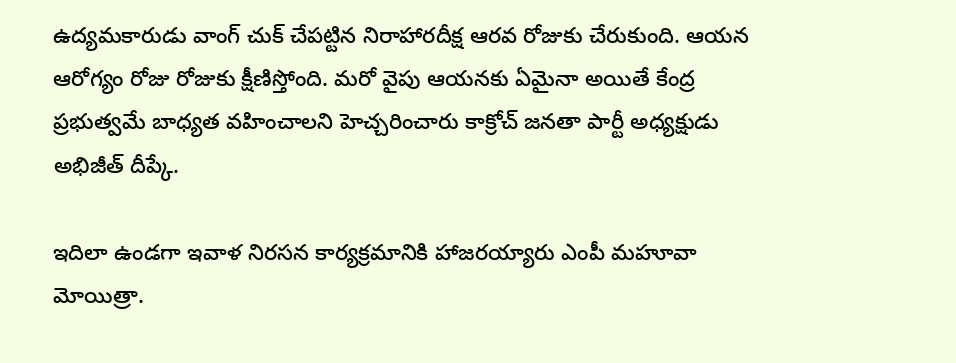ఉద్య‌మ‌కారుడు వాంగ్ చుక్ చేప‌ట్టిన నిరాహార‌దీక్ష ఆర‌వ రోజుకు చేరుకుంది. ఆయ‌న ఆరోగ్యం రోజు రోజుకు క్షీణిస్తోంది. మ‌రో వైపు ఆయ‌న‌కు ఏమైనా అయితే కేంద్ర ప్ర‌భుత్వ‌మే బాధ్య‌త వ‌హించాల‌ని హెచ్చ‌రించారు కాక్రోచ్ జ‌న‌తా పార్టీ అధ్య‌క్షుడు అభిజీత్ దీప్కే.

ఇదిలా ఉండ‌గా ఇవాళ నిర‌స‌న కార్య‌క్ర‌మానికి హాజ‌ర‌య్యారు ఎంపీ మ‌హూవా మోయిత్రా.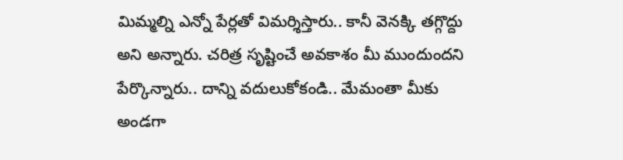మిమ్మల్ని ఎన్నో పేర్లతో విమర్శిస్తారు.. కానీ వెనక్కి తగ్గొద్దు అని అన్నారు. చరిత్ర సృష్టించే అవకాశం మీ ముందుంద‌ని పేర్కొన్నారు.. దాన్ని వదులుకోకండి.. మేమంతా మీకు అండగా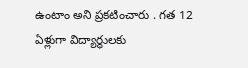ఉంటాం అని ప్ర‌క‌టించారు . గత 12 ఏళ్లుగా విద్యార్థులకు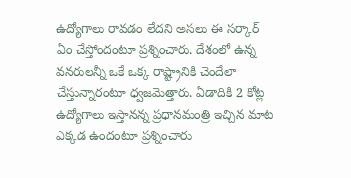ఉద్యోగాలు రావడం లేదని అస‌లు ఈ స‌ర్కార్ ఏం చేస్తోందంటూ ప్ర‌శ్నించారు. దేశంలో ఉన్న వ‌న‌రుల‌న్నీ ఒకే ఒక్క రాష్ట్రానికి చెందేలా చేస్తున్నారంటూ ధ్వ‌జ‌మెత్తారు. ఏడాదికి 2 కోట్ల ఉద్యోగాలు ఇస్తాన‌న్న ప్ర‌ధాన‌మంత్రి ఇచ్చిన మాట ఎక్కడ ఉందంటూ ప్ర‌శ్నించారు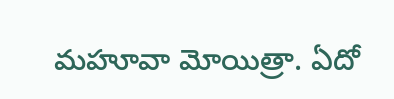మ‌హూవా మోయిత్రా. ఏదో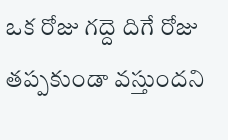ఒక రోజు గ‌ద్దె దిగే రోజు త‌ప్ప‌కుండా వ‌స్తుంద‌ని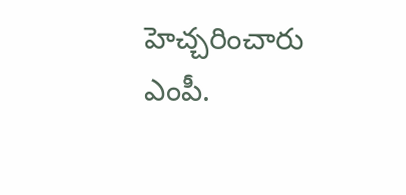హెచ్చ‌రించారు ఎంపీ.